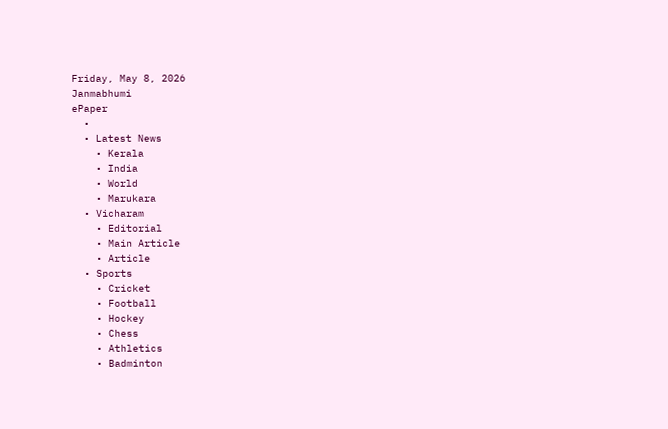Friday, May 8, 2026
Janmabhumi
ePaper
  •
  • Latest News
    • Kerala
    • India
    • World
    • Marukara
  • Vicharam
    • Editorial
    • Main Article
    • Article
  • Sports
    • Cricket
    • Football
    • Hockey
    • Chess
    • Athletics
    • Badminton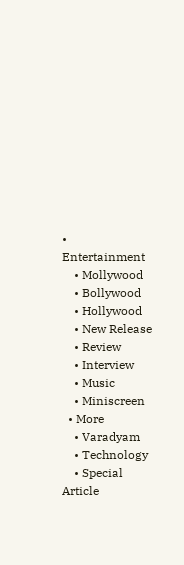• Entertainment
    • Mollywood
    • Bollywood
    • Hollywood
    • New Release
    • Review
    • Interview
    • Music
    • Miniscreen
  • More
    • Varadyam
    • Technology
    • Special Article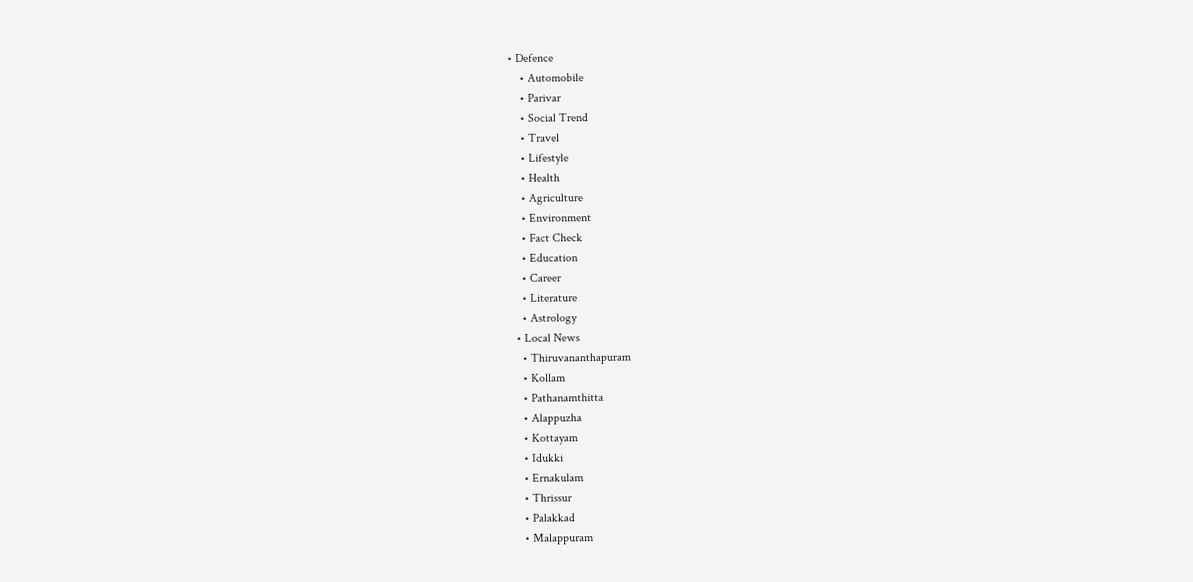• Defence
    • Automobile
    • Parivar
    • Social Trend
    • Travel
    • Lifestyle
    • Health
    • Agriculture
    • Environment
    • Fact Check
    • Education
    • Career
    • Literature
    • Astrology
  • Local News
    • Thiruvananthapuram
    • Kollam
    • Pathanamthitta
    • Alappuzha
    • Kottayam
    • Idukki
    • Ernakulam
    • Thrissur
    • Palakkad
    • Malappuram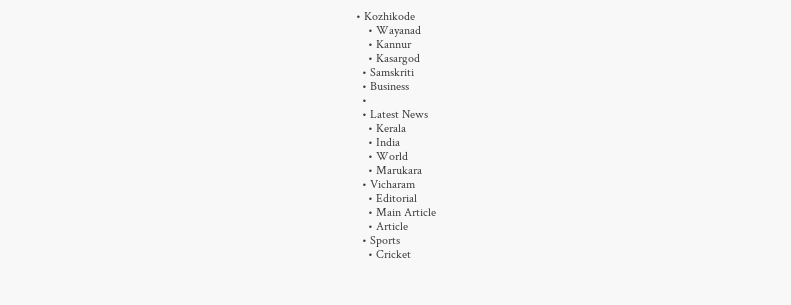• Kozhikode
    • Wayanad
    • Kannur
    • Kasargod
  • Samskriti
  • Business
  •
  • Latest News
    • Kerala
    • India
    • World
    • Marukara
  • Vicharam
    • Editorial
    • Main Article
    • Article
  • Sports
    • Cricket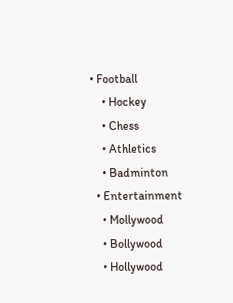• Football
    • Hockey
    • Chess
    • Athletics
    • Badminton
  • Entertainment
    • Mollywood
    • Bollywood
    • Hollywood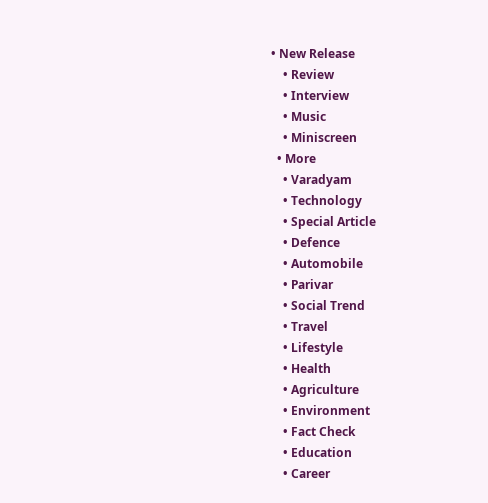• New Release
    • Review
    • Interview
    • Music
    • Miniscreen
  • More
    • Varadyam
    • Technology
    • Special Article
    • Defence
    • Automobile
    • Parivar
    • Social Trend
    • Travel
    • Lifestyle
    • Health
    • Agriculture
    • Environment
    • Fact Check
    • Education
    • Career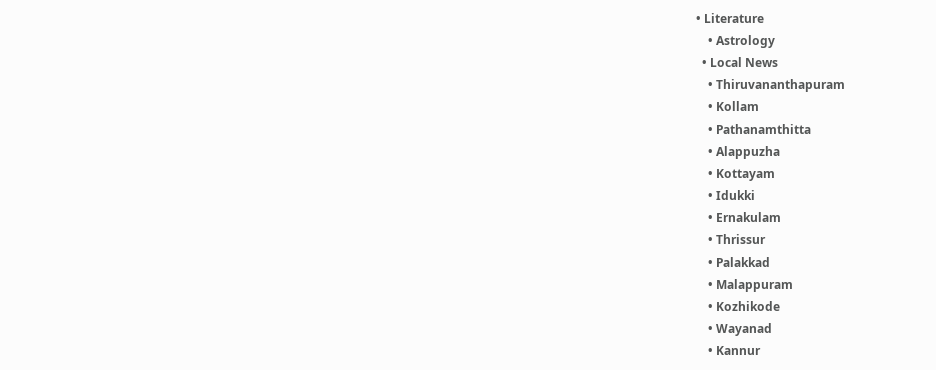• Literature
    • Astrology
  • Local News
    • Thiruvananthapuram
    • Kollam
    • Pathanamthitta
    • Alappuzha
    • Kottayam
    • Idukki
    • Ernakulam
    • Thrissur
    • Palakkad
    • Malappuram
    • Kozhikode
    • Wayanad
    • Kannur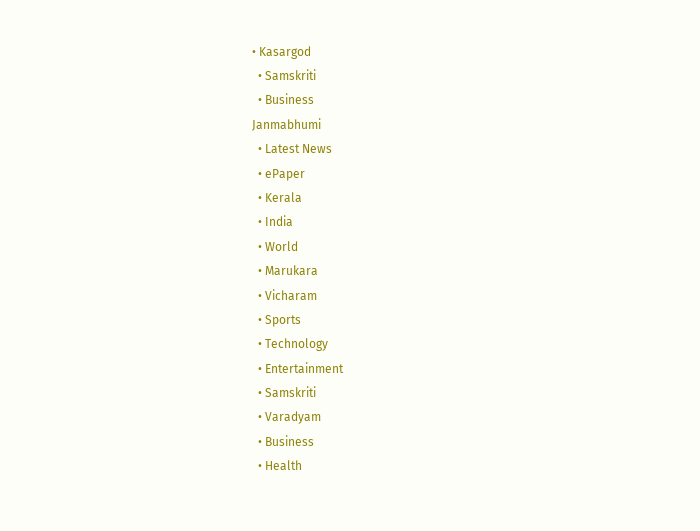• Kasargod
  • Samskriti
  • Business
Janmabhumi
  • Latest News
  • ePaper
  • Kerala
  • India
  • World
  • Marukara
  • Vicharam
  • Sports
  • Technology
  • Entertainment
  • Samskriti
  • Varadyam
  • Business
  • Health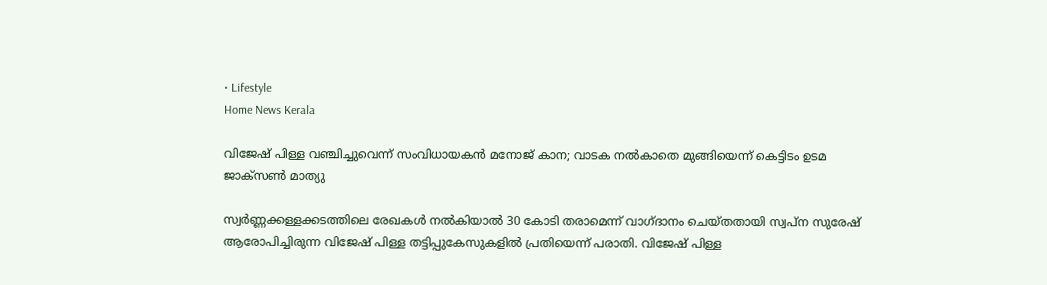• Lifestyle
Home News Kerala

വിജേഷ് പിള്ള വഞ്ചിച്ചുവെന്ന് സംവിധായകന്‍ മനോജ് കാന; വാടക നല്‍കാതെ മുങ്ങിയെന്ന് കെട്ടിടം ഉടമ ജാക്സണ്‍ മാത്യു

സ്വര്‍ണ്ണക്കള്ളക്കടത്തിലെ രേഖകള്‍ നല്‍കിയാല്‍ 30 കോടി തരാമെന്ന് വാഗ്ദാനം ചെയ്തതായി സ്വപ്ന സുരേഷ് ആരോപിച്ചിരുന്ന വിജേഷ് പിള്ള തട്ടിപ്പുകേസുകളില്‍ പ്രതിയെന്ന് പരാതി. വിജേഷ് പിള്ള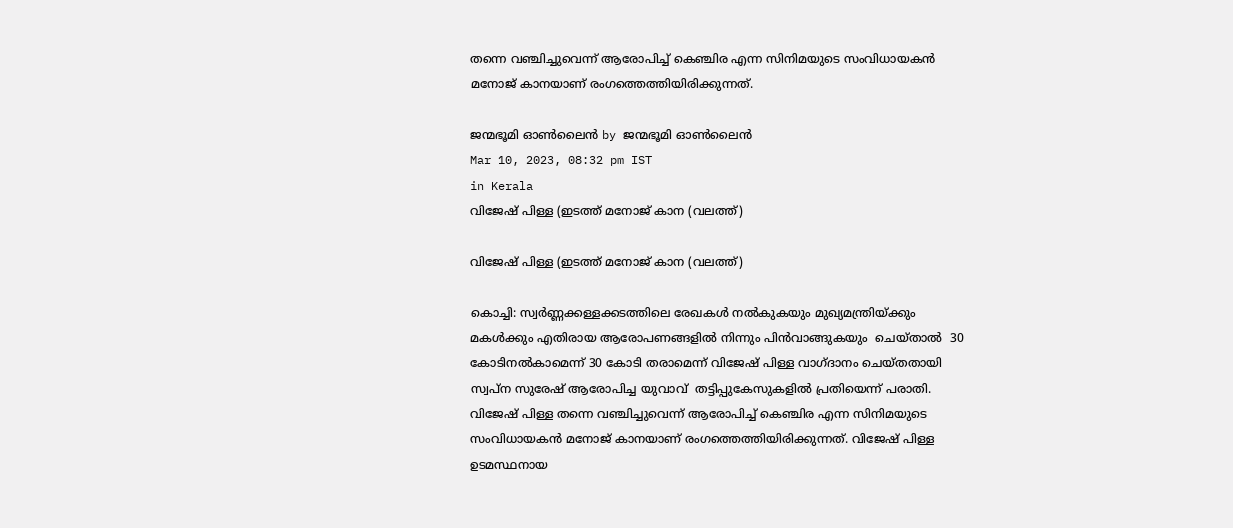തന്നെ വഞ്ചിച്ചുവെന്ന് ആരോപിച്ച് കെഞ്ചിര എന്ന സിനിമയുടെ സംവിധായകന്‍ മനോജ് കാനയാണ് രംഗത്തെത്തിയിരിക്കുന്നത്.

ജന്മഭൂമി ഓണ്‍ലൈന്‍ by ജന്മഭൂമി ഓണ്‍ലൈന്‍
Mar 10, 2023, 08:32 pm IST
in Kerala
വിജേഷ് പിള്ള (ഇടത്ത് മനോജ് കാന (വലത്ത്)

വിജേഷ് പിള്ള (ഇടത്ത് മനോജ് കാന (വലത്ത്)

കൊച്ചി: സ്വര്‍ണ്ണക്കള്ളക്കടത്തിലെ രേഖകള്‍ നല്‍കുകയും മുഖ്യമന്ത്രിയ്‌ക്കും മകള്‍ക്കും എതിരായ ആരോപണങ്ങളില്‍ നിന്നും പിന്‍വാങ്ങുകയും  ചെയ്താല്‍  30 കോടിനല്‍കാമെന്ന് 30 കോടി തരാമെന്ന് വിജേഷ് പിള്ള വാഗ്ദാനം ചെയ്തതായി സ്വപ്ന സുരേഷ് ആരോപിച്ച യുവാവ്  തട്ടിപ്പുകേസുകളില്‍ പ്രതിയെന്ന് പരാതി. വിജേഷ് പിള്ള തന്നെ വഞ്ചിച്ചുവെന്ന് ആരോപിച്ച് കെഞ്ചിര എന്ന സിനിമയുടെ സംവിധായകന്‍ മനോജ് കാനയാണ് രംഗത്തെത്തിയിരിക്കുന്നത്. വിജേഷ് പിള്ള ഉടമസ്ഥനായ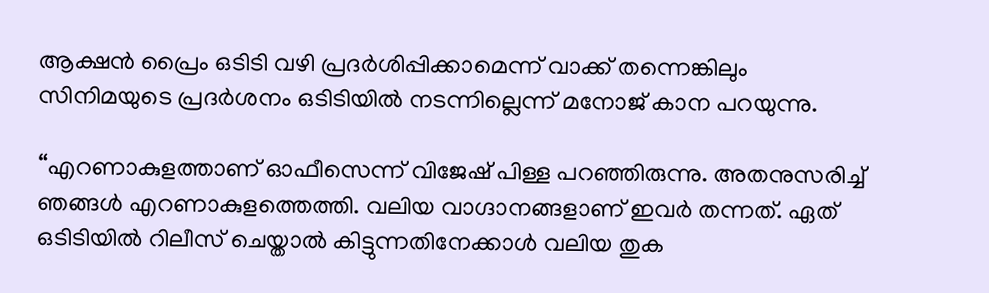ആക്ഷന്‍ പ്രൈം ഒടിടി വഴി പ്രദര്‍ശിപ്പിക്കാമെന്ന് വാക്ക് തന്നെങ്കിലും സിനിമയുടെ പ്രദര്‍ശനം ഒടിടിയില്‍ നടന്നില്ലെന്ന് മനോജ് കാന പറയുന്നു.

“എറണാകുളത്താണ് ഓഫീസെന്ന് വിജേഷ് പിള്ള പറഞ്ഞിരുന്നു. അതനുസരിച്ച് ഞങ്ങള്‍ എറണാകുളത്തെത്തി. വലിയ വാഗ്ദാനങ്ങളാണ് ഇവര്‍ തന്നത്. ഏത് ഒടിടിയില്‍ റിലീസ് ചെയ്താല്‍ കിട്ടുന്നതിനേക്കാള്‍ വലിയ തുക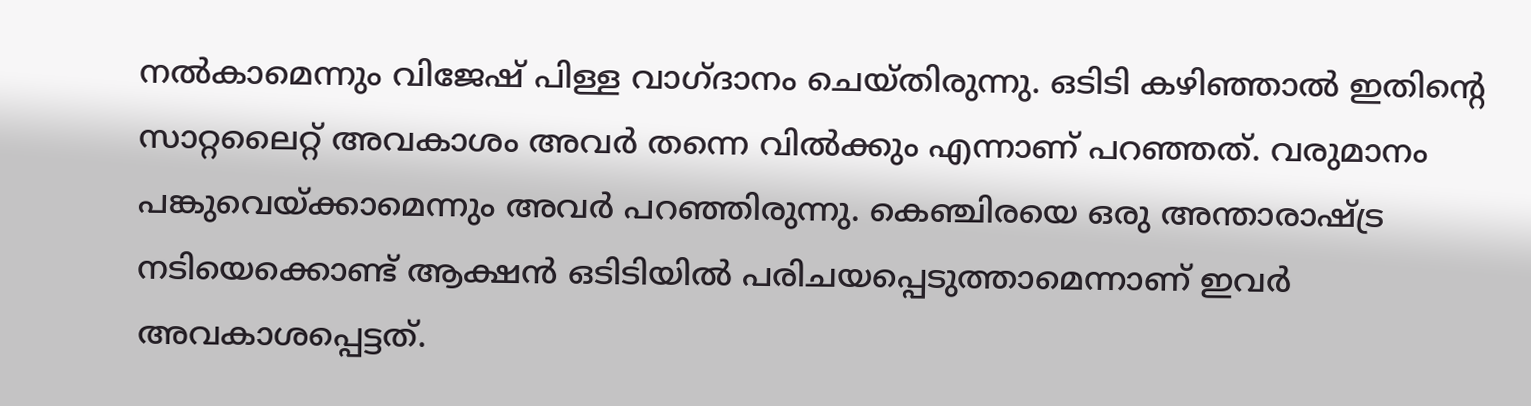നല്‍കാമെന്നും വിജേഷ് പിള്ള വാഗ്ദാനം ചെയ്തിരുന്നു. ഒടിടി കഴിഞ്ഞാല്‍ ഇതിന്റെ സാറ്റലൈറ്റ് അവകാശം അവര്‍ തന്നെ വില്‍ക്കും എന്നാണ് പറഞ്ഞത്. വരുമാനം പങ്കുവെയ്‌ക്കാമെന്നും അവര്‍ പറഞ്ഞിരുന്നു. കെഞ്ചിരയെ ഒരു അന്താരാഷ്‌ട്ര നടിയെക്കൊണ്ട് ആക്ഷന്‍ ഒടിടിയില്‍ പരിചയപ്പെടുത്താമെന്നാണ് ഇവര്‍ അവകാശപ്പെട്ടത്.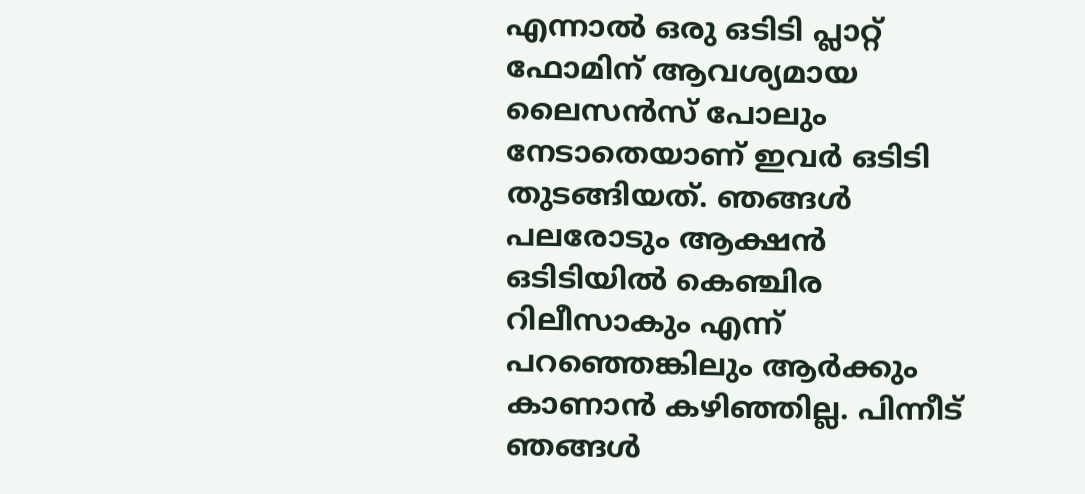എന്നാല്‍ ഒരു ഒടിടി പ്ലാറ്റ് ഫോമിന് ആവശ്യമായ ലൈസന്‍സ് പോലും നേടാതെയാണ് ഇവര്‍ ഒടിടി തുടങ്ങിയത്. ഞങ്ങള്‍ പലരോടും ആക്ഷന്‍ ഒടിടിയില്‍ കെഞ്ചിര റിലീസാകും എന്ന് പറഞ്ഞെങ്കിലും ആര്‍ക്കും കാണാന്‍ കഴിഞ്ഞില്ല. പിന്നീട് ഞങ്ങള്‍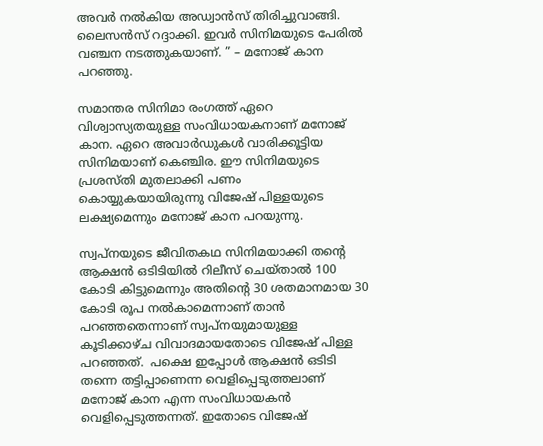അവര്‍ നല്‍കിയ അഡ്വാന്‍സ് തിരിച്ചുവാങ്ങി. ലൈസന്‍സ് റദ്ദാക്കി. ഇവര്‍ സിനിമയുടെ പേരില്‍ വഞ്ചന നടത്തുകയാണ്. ” – മനോജ് കാന പറഞ്ഞു.

സമാന്തര സിനിമാ രംഗത്ത് ഏറെ വിശ്വാസ്യതയുള്ള സംവിധായകനാണ് മനോജ് കാന. ഏറെ അവാര്‍ഡുകള്‍ വാരിക്കൂട്ടിയ സിനിമയാണ് കെഞ്ചിര. ഈ സിനിമയുടെ പ്രശസ്തി മുതലാക്കി പണം കൊയ്യുകയായിരുന്നു വിജേഷ് പിള്ളയുടെ ലക്ഷ്യമെന്നും മനോജ് കാന പറയുന്നു.

സ്വപ്നയുടെ ജീവിതകഥ സിനിമയാക്കി തന്റെ ആക്ഷന്‍ ഒടിടിയില്‍ റിലീസ് ചെയ്താല്‍ 100 കോടി കിട്ടുമെന്നും അതിന്റെ 30 ശതമാനമായ 30 കോടി രൂപ നല്‍കാമെന്നാണ് താന്‍ പറഞ്ഞതെന്നാണ് സ്വപ്നയുമായുള്ള കൂടിക്കാഴ്ച വിവാദമായതോടെ വിജേഷ് പിള്ള പറഞ്ഞത്.  പക്ഷെ ഇപ്പോള്‍ ആക്ഷന്‍ ഒടിടി തന്നെ തട്ടിപ്പാണെന്ന വെളിപ്പെടുത്തലാണ് മനോജ് കാന എന്ന സംവിധായകന്‍ വെളിപ്പെടുത്തന്നത്. ഇതോടെ വിജേഷ്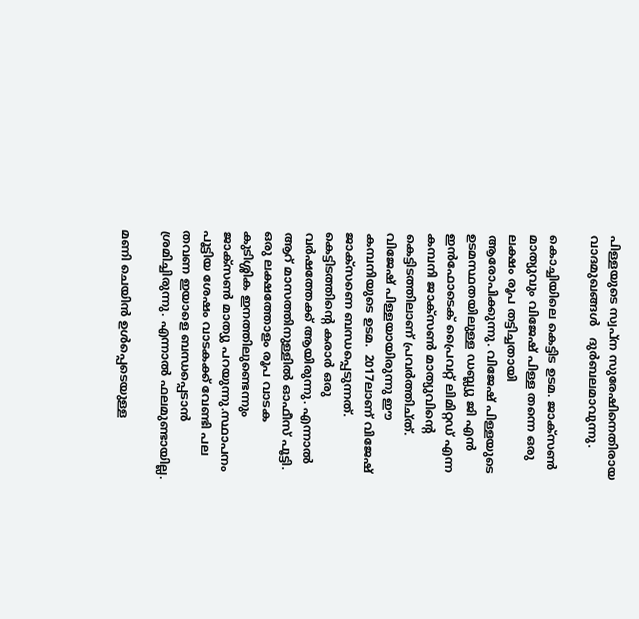പിള്ളയുടെ സ്വപ്ന സുരേഷിനെതിരായ വാദമുഖങ്ങള്‍   ദുര്‍ബലമാവുന്നു.

കൊച്ചിയിലെ കെട്ടിട ഉടമ. ജാക്സണ്‍ മാത്യുവും വിജേഷ് പിള്ള തന്നെ ഒരു ലക്ഷം രൂപ തട്ടിച്ചതായി ആരോപിക്കുന്നു. വിജേഷ് പിള്ളയുടെ ഉടമസ്ഥതയിലുള്ള ഡബ്ല്യു ജി എൻ ഇൻഫോടെക് പ്രൈവറ്റ് ലിമിറ്റഡ് എന്ന കമ്പനി ജാക്സണ്‍ മാത്യുവിന്റെ കെട്ടിടത്തിലാണ് പ്രവര്‍ത്തിച്ത്. വിജേഷ് പിള്ളയായിരുന്നു ഈ കമ്പനിയുടെ ഉടമ.  2017ലാണ് വിജേഷ് ജാക്സണെ ബന്ധപ്പെടുന്നത്. കെട്ടിടത്തിന്റെ കരാര്‍ ഒരു വര്‍ഷത്തേക്ക് ആയിരുന്നു. എന്നാൽ ആറ് മാസത്തിനുള്ളിൽ ഓഫീസ് പൂട്ടി. ഒരു ലക്ഷത്തോളം രൂപ വാ‍ടക കുടിശ്ശിക ഇനത്തിലുണ്ടെന്നും ജാക്സൺ മാത്യു പറയുന്നു.സ്ഥാപനം പൂട്ടിയ ശേഷം വാടകക്ക് വേണ്ടി പല തവണ ഇയാളെ ബന്ധപ്പെടാൻ ശ്രമിച്ചിരുന്നു. എന്നാൽ ഫലമുണ്ടായില്ല.

മണി ചെയിൻ ഉൾപ്പെടെയുള്ള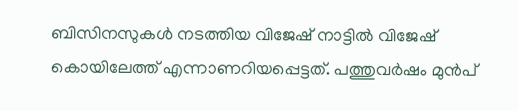ബിസിനസുകൾ നടത്തിയ വിജേഷ് നാട്ടിൽ വിജേഷ് കൊയിലേത്ത് എന്നാണറിയപ്പെട്ടത്. പത്തുവർഷം മുൻപ്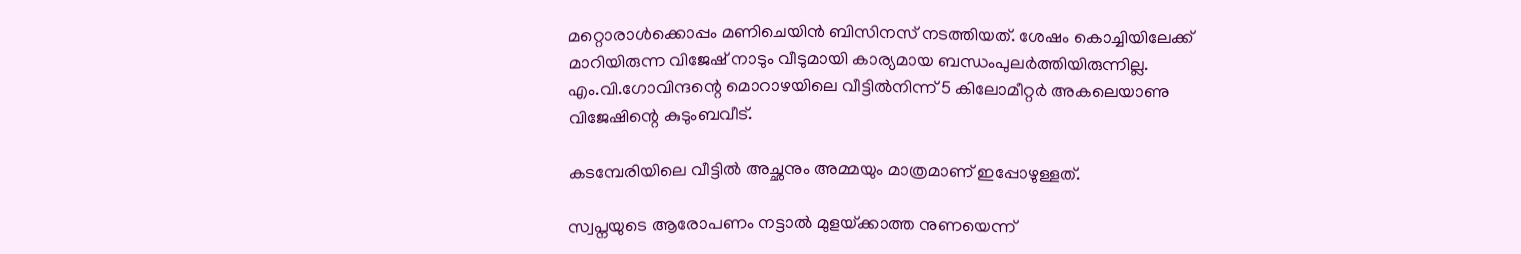മറ്റൊരാൾക്കൊപ്പം മണിചെയിൻ ബിസിനസ് നടത്തിയത്. ശേഷം കൊച്ചിയിലേക്ക് മാറിയിരുന്ന വിജേഷ് നാടും വീടുമായി കാര്യമായ ബന്ധംപുലർത്തിയിരുന്നില്ല. എം.വി.ഗോവിന്ദന്റെ മൊറാഴയിലെ വീട്ടിൽനിന്ന് 5 കിലോമീറ്റർ അകലെയാണു വിജേഷിന്റെ കുടുംബവീട്.

കടമ്പേരിയിലെ വീട്ടിൽ അച്ഛനും അമ്മയും മാത്രമാണ് ഇപ്പോഴുള്ളത്.

സ്വപ്നയുടെ ആരോപണം നട്ടാല്‍ മുളയ്‌ക്കാത്ത നുണയെന്ന്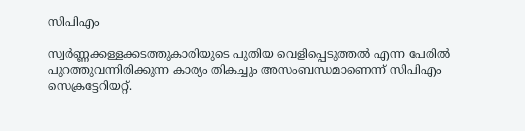സിപിഎം

സ്വര്‍ണ്ണക്കള്ളക്കടത്തുകാരിയുടെ പുതിയ വെളിപ്പെടുത്തല്‍ എന്ന പേരില്‍ പുറത്തുവന്നിരിക്കുന്ന കാര്യം തികച്ചും അസംബന്ധമാണെന്ന് സിപിഎം സെക്രട്ടേറിയറ്റ്.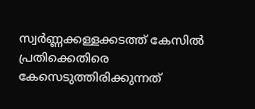സ്വർണ്ണക്കള്ളക്കടത്ത് കേസിൽ പ്രതിക്കെതിരെ കേസെടുത്തിരിക്കുന്നത്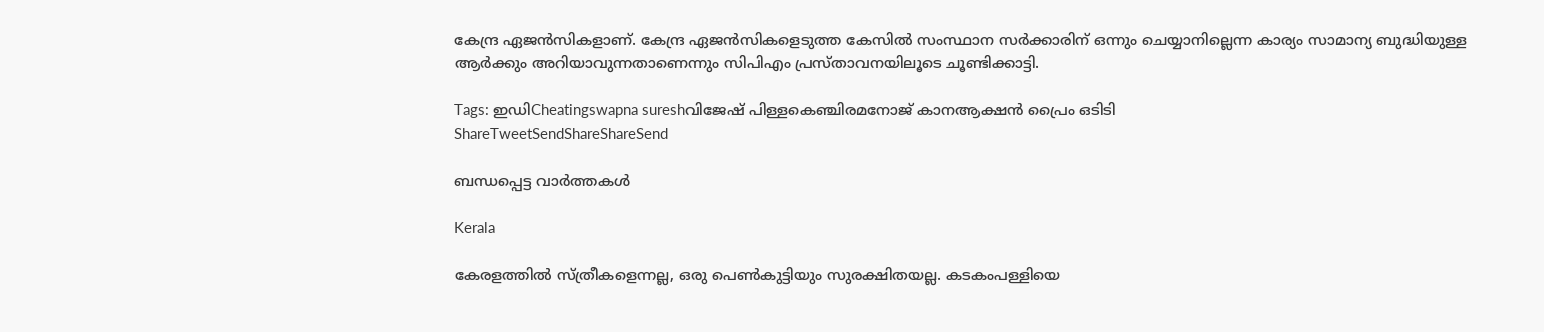കേന്ദ്ര ഏജൻസികളാണ്. കേന്ദ്ര ഏജൻസികളെടുത്ത കേസിൽ സംസ്ഥാന സർക്കാരിന് ഒന്നും ചെയ്യാനില്ലെന്ന കാര്യം സാമാന്യ ബുദ്ധിയുള്ള ആർക്കും അറിയാവുന്നതാണെന്നും സിപിഎം പ്രസ്താവനയിലൂടെ ചൂണ്ടിക്കാട്ടി.

Tags: ഇഡിCheatingswapna sureshവിജേഷ് പിള്ളകെഞ്ചിരമനോജ് കാനആക്ഷന്‍ പ്രൈം ഒടിടി
ShareTweetSendShareShareSend

ബന്ധപ്പെട്ട വാര്‍ത്തകള്‍

Kerala

കേരളത്തില്‍ സ്ത്രീകളെന്നല്ല, ഒരു പെണ്‍കുട്ടിയും സുരക്ഷിതയല്ല. കടകംപള്ളിയെ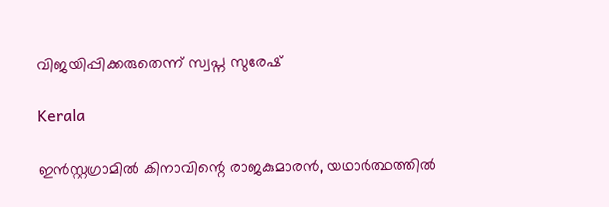വിജയിപ്പിക്കരുതെന്ന് സ്വപ്ന സുരേഷ്

Kerala

ഇൻസ്റ്റഗ്രാമിൽ കിനാവിന്റെ രാജകുമാരൻ, യഥാർത്ഥത്തിൽ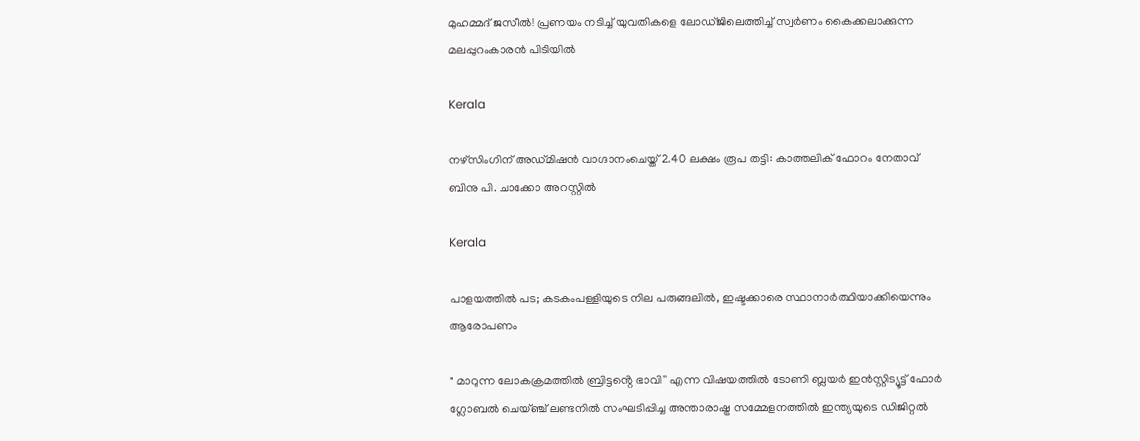മുഹമ്മദ് ജസീൽ! പ്രണയം നടിച്ച് യുവതികളെ ലോഡ്ജിലെത്തിച്ച് സ്വർണം കൈക്കലാക്കുന്ന മലപ്പുറംകാരൻ പിടിയിൽ

Kerala

നഴ്‌സിംഗിന് അഡ്മിഷന്‍ വാഗ്ദാനംചെയ്ത് 2.40 ലക്ഷം രൂപ തട്ടി: കാത്തലിക് ഫോറം നേതാവ് ബിനു പി. ചാക്കോ അറസ്റ്റില്‍

Kerala

പാളയത്തില്‍ പട; കടകംപള്ളിയുടെ നില പരുങ്ങലില്‍, ഇഷ്ടക്കാരെ സ്ഥാനാര്‍ത്ഥിയാക്കിയെന്നും ആരോപണം

" മാറുന്ന ലോകക്രമത്തിൽ ബ്രിട്ടൻ്റെ ഭാവി'' എന്ന വിഷയത്തിൽ ടോണി ബ്ലയർ ഇൻസ്റ്റിട്യൂട്ട് ഫോർ ഗ്ലോബൽ ചെയ്ഞ്ച് ലണ്ടനിൽ സംഘടിപ്പിച്ച അന്താരാഷ്ട്ര സമ്മേളനത്തിൽ ഇന്ത്യയുടെ ഡിജിറ്റൽ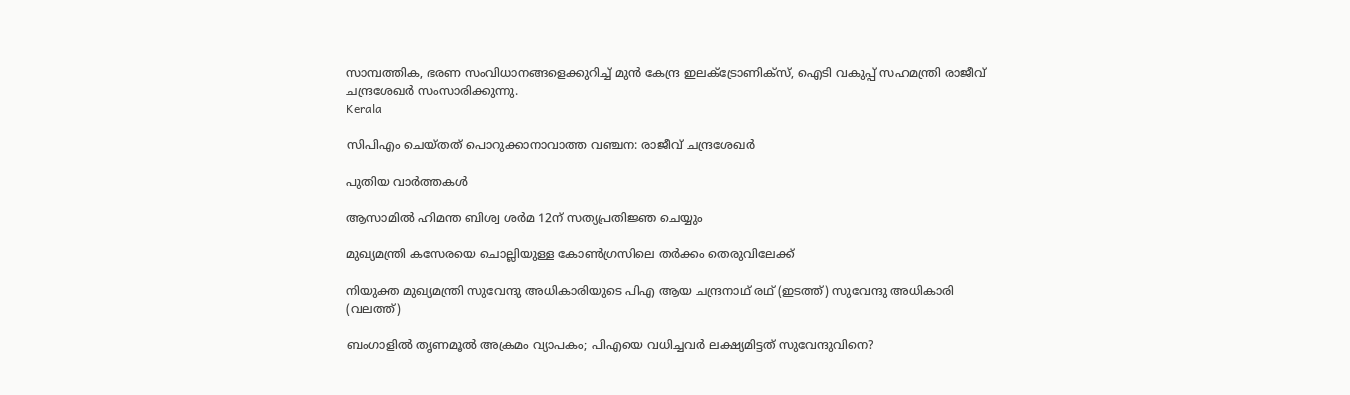സാമ്പത്തിക, ഭരണ സംവിധാനങ്ങളെക്കുറിച്ച് മുൻ കേന്ദ്ര ഇലക്ട്രോണിക്സ്, ഐടി വകുപ്പ് സഹമന്ത്രി രാജീവ് ചന്ദ്രശേഖർ സംസാരിക്കുന്നു.
Kerala

സിപിഎം ചെയ്തത് പൊറുക്കാനാവാത്ത വഞ്ചന: രാജീവ് ചന്ദ്രശേഖർ

പുതിയ വാര്‍ത്തകള്‍

ആസാമില്‍ ഹിമന്ത ബിശ്വ ശര്‍മ 12ന് സത്യപ്രതിജ്ഞ ചെയ്യും

മുഖ്യമന്ത്രി കസേരയെ ചൊല്ലിയുള്ള കോണ്‍ഗ്രസിലെ തര്‍ക്കം തെരുവിലേക്ക്

നിയുക്ത മുഖ്യമന്ത്രി സുവേന്ദു അധികാരിയുടെ പിഎ ആയ ചന്ദ്രനാഥ് രഥ് (ഇടത്ത്) സുവേന്ദു അധികാരി (വലത്ത്)

ബംഗാളില്‍ തൃണമൂല്‍ അക്രമം വ്യാപകം; പിഎയെ വധിച്ചവര്‍ ലക്ഷ്യമിട്ടത് സുവേന്ദുവിനെ?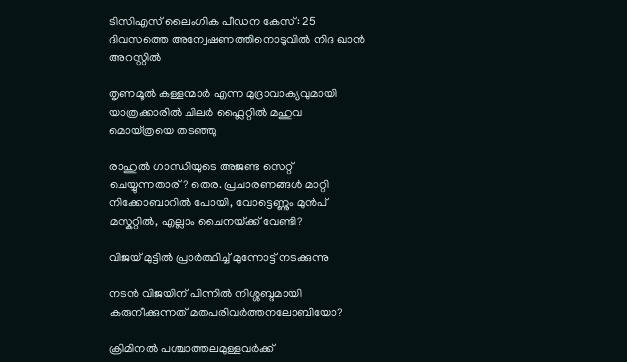ടിസിഎസ് ലൈംഗിക പീഡന കേസ്: 25 ദിവസത്തെ അന്വേഷണത്തിനൊടുവിൽ നിദ ഖാൻ അറസ്റ്റിൽ

തൃണമൂല്‍ കള്ളന്മാര്‍ എന്ന മുദ്രാവാക്യവുമായി യാത്രക്കാരില്‍ ചിലര്‍ ഫ്ലൈറ്റില്‍ മഹുവ മൊയ്ത്രയെ തടഞ്ഞു

രാഹുല്‍ ഗാന്ധിയുടെ അജണ്ട സെറ്റ് ചെയ്യുന്നതാര്? തെര. പ്രചാരണങ്ങള്‍ മാറ്റി നിക്കോബാറില്‍ പോയി, വോട്ടെണ്ണും മുന്‍പ് മസ്കറ്റില്‍, എല്ലാം ചൈനയ്‌ക്ക് വേണ്ടി?

വിജയ് മുട്ടില്‍ പ്രാര്‍ത്ഥിച്ച് മുന്നോട്ട് നടക്കുന്നു

നടന്‍ വിജയിന് പിന്നില്‍ നിശ്ശബ്ദമായി കരുനീക്കുന്നത് മതപരിവര്‍ത്തനലോബിയോ?

ക്രിമിനല്‍ പശ്ചാത്തലമുള്ളവര്‍ക്ക്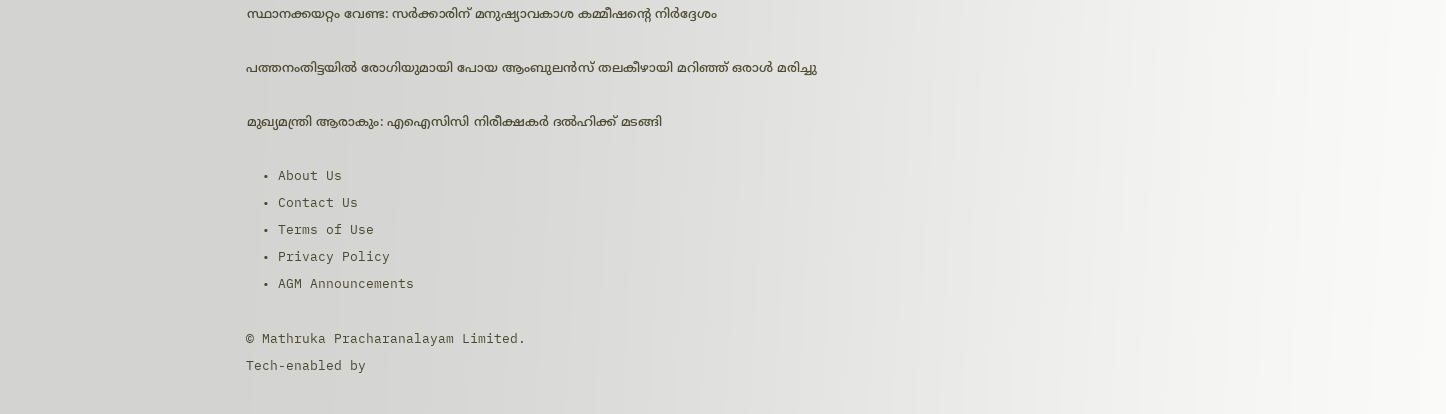സ്ഥാനക്കയറ്റം വേണ്ട: സര്‍ക്കാരിന് മനുഷ്യാവകാശ കമ്മീഷന്റെ നിര്‍ദ്ദേശം

പത്തനംതിട്ടയില്‍ രോഗിയുമായി പോയ ആംബുലന്‍സ് തലകീഴായി മറിഞ്ഞ് ഒരാള്‍ മരിച്ചു

മുഖ്യമന്ത്രി ആരാകും: എഐസിസി നിരീക്ഷകര്‍ ദല്‍ഹിക്ക് മടങ്ങി

  • About Us
  • Contact Us
  • Terms of Use
  • Privacy Policy
  • AGM Announcements

© Mathruka Pracharanalayam Limited.
Tech-enabled by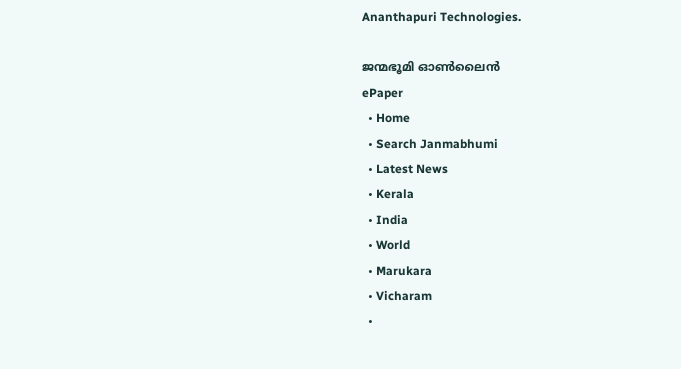Ananthapuri Technologies.

ജന്മഭൂമി ഓണ്‍ലൈന്‍
ePaper
  • Home
  • Search Janmabhumi
  • Latest News
  • Kerala
  • India
  • World
  • Marukara
  • Vicharam
  •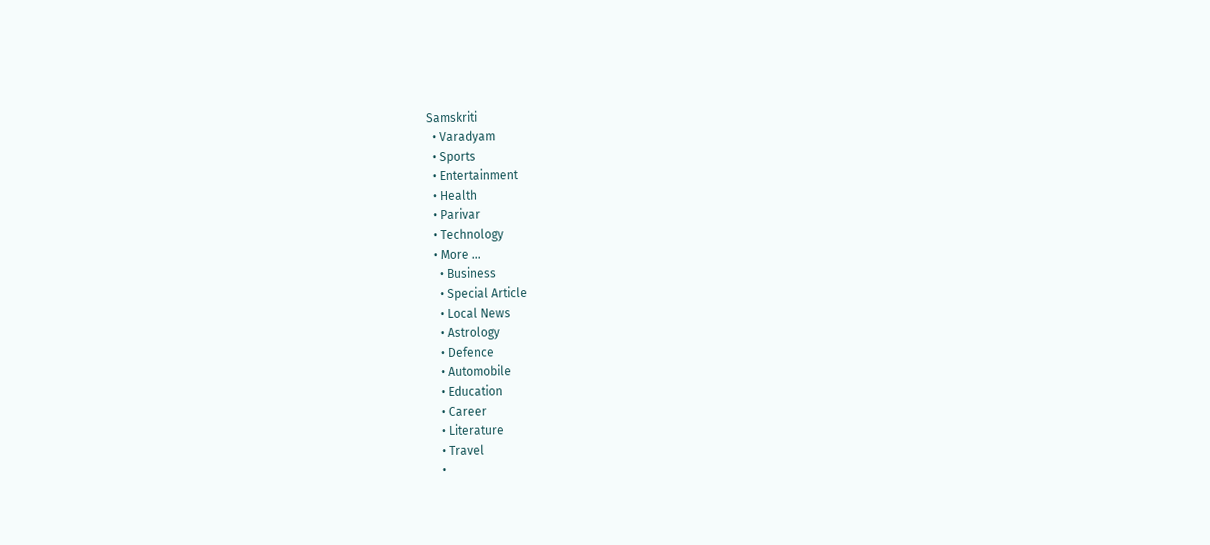Samskriti
  • Varadyam
  • Sports
  • Entertainment
  • Health
  • Parivar
  • Technology
  • More …
    • Business
    • Special Article
    • Local News
    • Astrology
    • Defence
    • Automobile
    • Education
    • Career
    • Literature
    • Travel
    •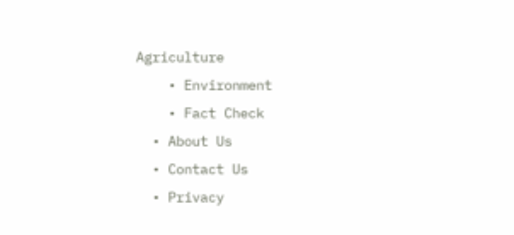Agriculture
    • Environment
    • Fact Check
  • About Us
  • Contact Us
  • Privacy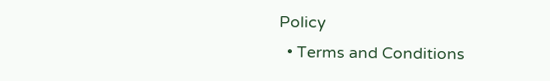Policy
  • Terms and Conditions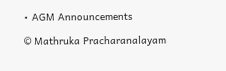• AGM Announcements

© Mathruka Pracharanalayam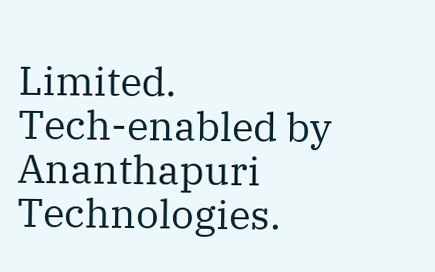Limited.
Tech-enabled by Ananthapuri Technologies.